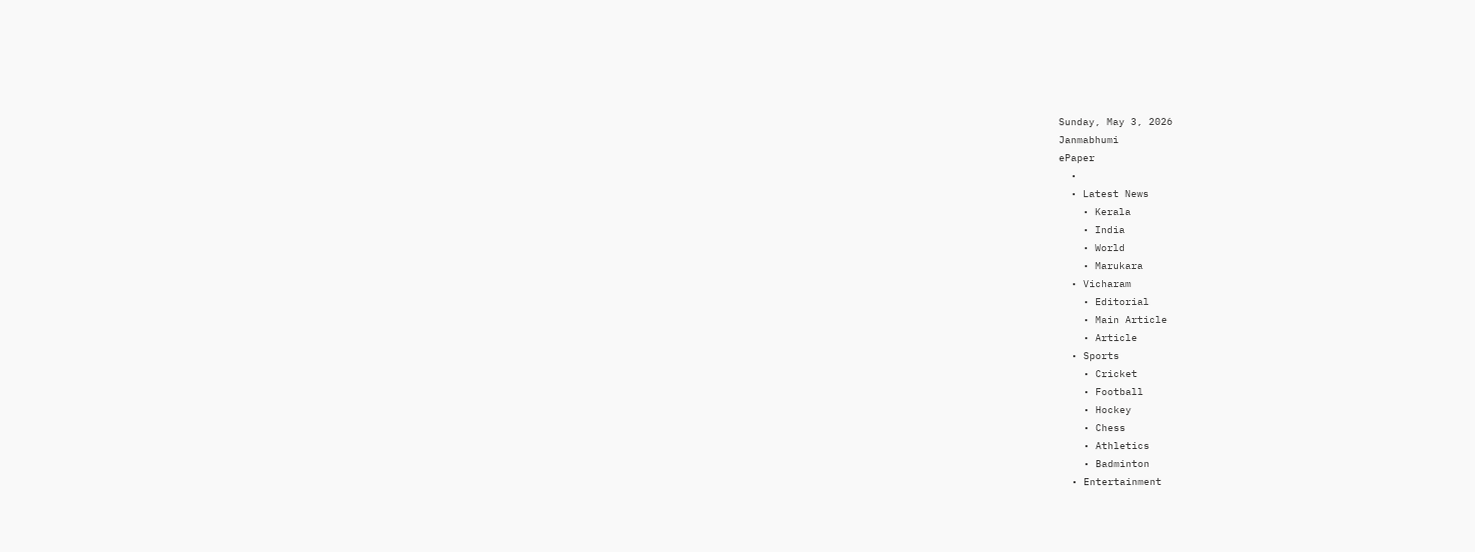Sunday, May 3, 2026
Janmabhumi
ePaper
  •
  • Latest News
    • Kerala
    • India
    • World
    • Marukara
  • Vicharam
    • Editorial
    • Main Article
    • Article
  • Sports
    • Cricket
    • Football
    • Hockey
    • Chess
    • Athletics
    • Badminton
  • Entertainment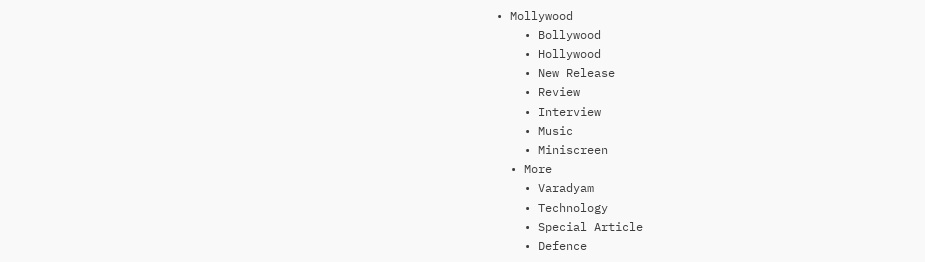• Mollywood
    • Bollywood
    • Hollywood
    • New Release
    • Review
    • Interview
    • Music
    • Miniscreen
  • More
    • Varadyam
    • Technology
    • Special Article
    • Defence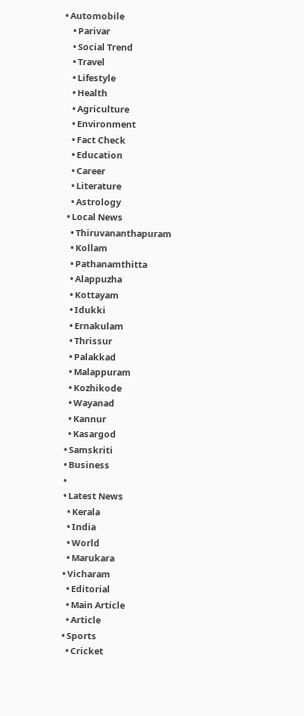• Automobile
    • Parivar
    • Social Trend
    • Travel
    • Lifestyle
    • Health
    • Agriculture
    • Environment
    • Fact Check
    • Education
    • Career
    • Literature
    • Astrology
  • Local News
    • Thiruvananthapuram
    • Kollam
    • Pathanamthitta
    • Alappuzha
    • Kottayam
    • Idukki
    • Ernakulam
    • Thrissur
    • Palakkad
    • Malappuram
    • Kozhikode
    • Wayanad
    • Kannur
    • Kasargod
  • Samskriti
  • Business
  •
  • Latest News
    • Kerala
    • India
    • World
    • Marukara
  • Vicharam
    • Editorial
    • Main Article
    • Article
  • Sports
    • Cricket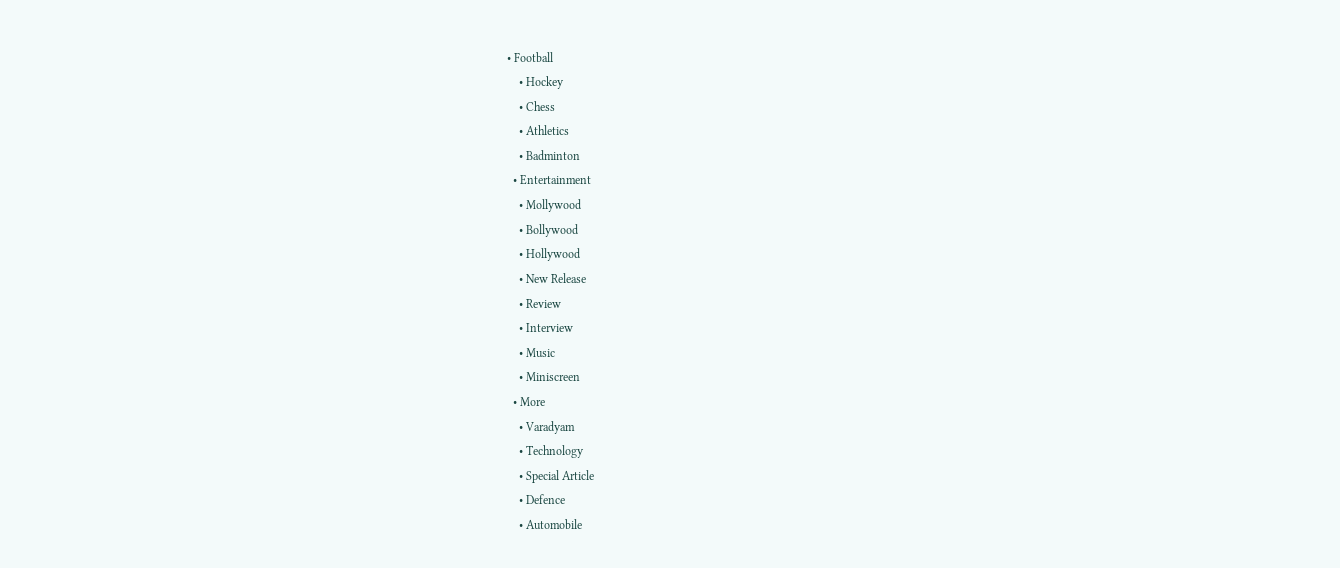• Football
    • Hockey
    • Chess
    • Athletics
    • Badminton
  • Entertainment
    • Mollywood
    • Bollywood
    • Hollywood
    • New Release
    • Review
    • Interview
    • Music
    • Miniscreen
  • More
    • Varadyam
    • Technology
    • Special Article
    • Defence
    • Automobile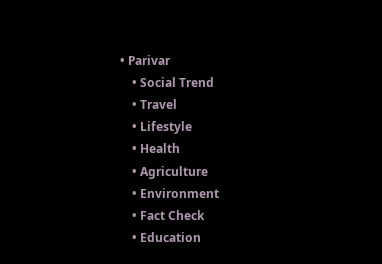• Parivar
    • Social Trend
    • Travel
    • Lifestyle
    • Health
    • Agriculture
    • Environment
    • Fact Check
    • Education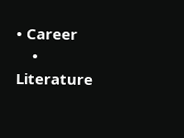• Career
    • Literature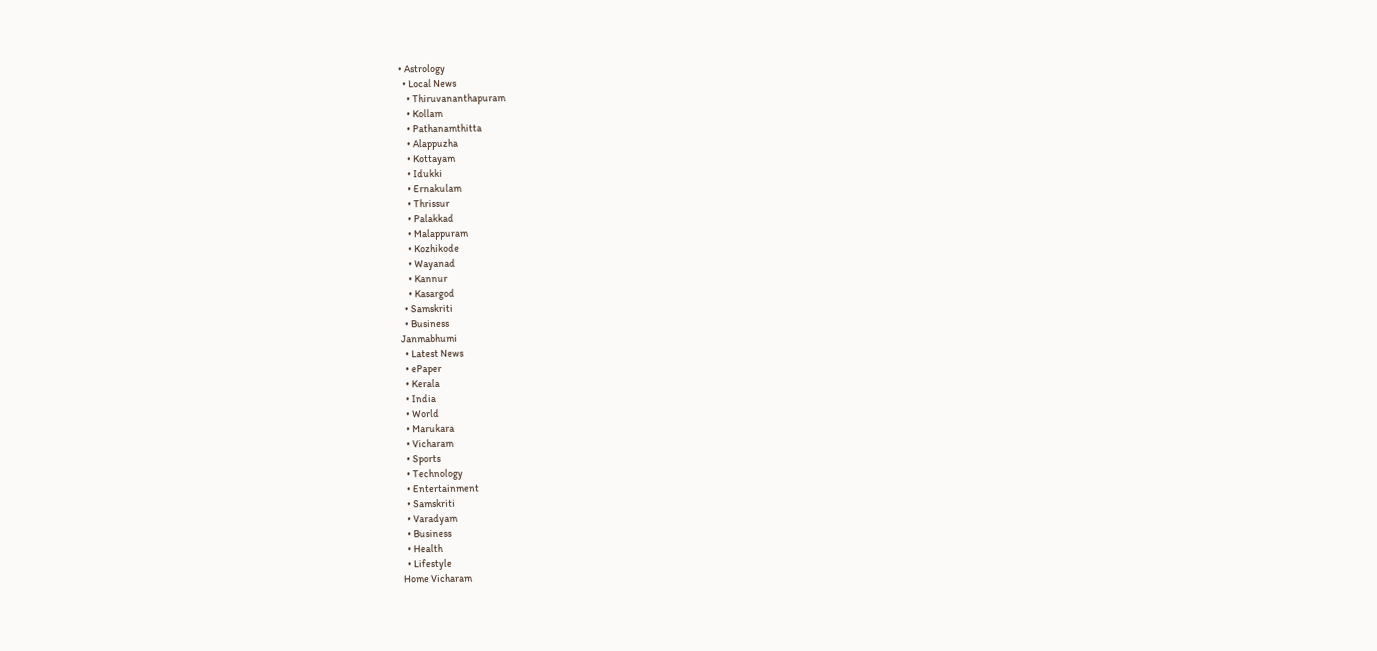• Astrology
  • Local News
    • Thiruvananthapuram
    • Kollam
    • Pathanamthitta
    • Alappuzha
    • Kottayam
    • Idukki
    • Ernakulam
    • Thrissur
    • Palakkad
    • Malappuram
    • Kozhikode
    • Wayanad
    • Kannur
    • Kasargod
  • Samskriti
  • Business
Janmabhumi
  • Latest News
  • ePaper
  • Kerala
  • India
  • World
  • Marukara
  • Vicharam
  • Sports
  • Technology
  • Entertainment
  • Samskriti
  • Varadyam
  • Business
  • Health
  • Lifestyle
Home Vicharam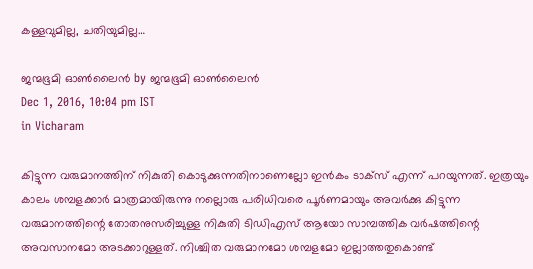കള്ളവുമില്ല, ചതിയുമില്ല…

ജന്മഭൂമി ഓണ്‍ലൈന്‍ by ജന്മഭൂമി ഓണ്‍ലൈന്‍
Dec 1, 2016, 10:04 pm IST
in Vicharam

കിട്ടുന്ന വരുമാനത്തിന് നികുതി കൊടുക്കുന്നതിനാണെല്ലോ ഇന്‍കം ടാക്‌സ് എന്ന് പറയുന്നത്. ഇത്രയും കാലം ശമ്പളക്കാര്‍ മാത്രമായിരുന്നു നല്ലൊരു പരിധിവരെ പൂര്‍ണമായും അവര്‍ക്കു കിട്ടുന്ന വരുമാനത്തിന്റെ തോതനുസരിച്ചുള്ള നികുതി ടിഡിഎസ് ആയോ സാമ്പത്തിക വര്‍ഷത്തിന്റെ അവസാനമോ അടക്കാറുള്ളത്. നിശ്ചിത വരുമാനമോ ശമ്പളമോ ഇല്ലാത്തതുകൊണ്ട്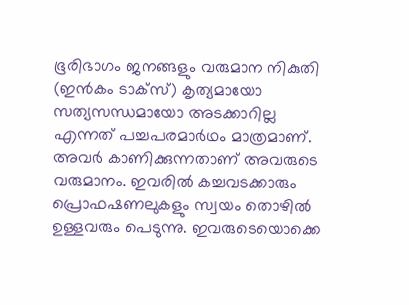ഭൂരിഭാഗം ജനങ്ങളും വരുമാന നികുതി (ഇന്‍കം ടാക്‌സ്) കൃത്യമായോ സത്യസന്ധമായോ അടക്കാറില്ല എന്നത് പച്ചപരമാര്‍ഥം മാത്രമാണ്. അവര്‍ കാണിക്കുന്നതാണ് അവരുടെ വരുമാനം. ഇവരില്‍ കച്ചവടക്കാരും പ്രൊഫഷണലുകളും സ്വയം തൊഴില്‍ ഉള്ളവരും പെടുന്നു. ഇവരുടെയൊക്കെ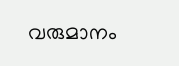വരുമാനം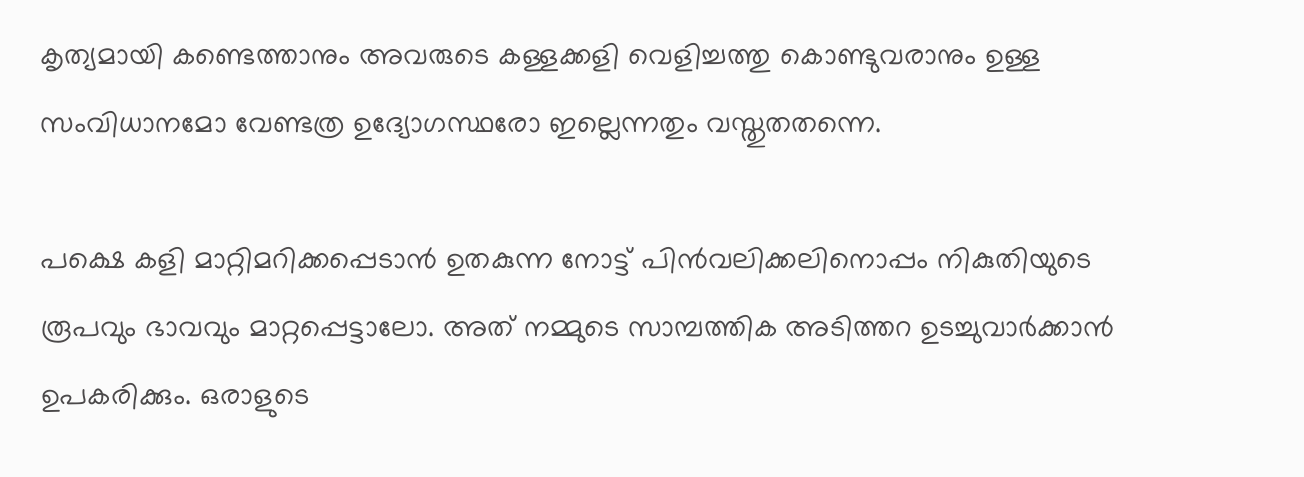കൃത്യമായി കണ്ടെത്താനും അവരുടെ കള്ളക്കളി വെളിച്ചത്തു കൊണ്ടുവരാനും ഉള്ള സംവിധാനമോ വേണ്ടത്ര ഉദ്യോഗസ്ഥരോ ഇല്ലെന്നതും വസ്തുതതന്നെ.

പക്ഷെ കളി മാറ്റിമറിക്കപ്പെടാന്‍ ഉതകുന്ന നോട്ട് പിന്‍വലിക്കലിനൊപ്പം നികുതിയുടെ രൂപവും ഭാവവും മാറ്റപ്പെട്ടാലോ. അത് നമ്മുടെ സാമ്പത്തിക അടിത്തറ ഉടച്ചുവാര്‍ക്കാന്‍ ഉപകരിക്കും. ഒരാളുടെ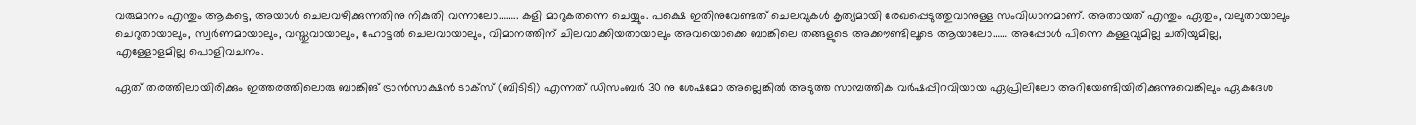വരുമാനം എന്തും ആകട്ടെ, അയാള്‍ ചെലവഴിക്കുന്നതിനു നികുതി വന്നാലോ…….. കളി മാറുകതന്നെ ചെയ്യും. പക്ഷെ ഇതിനുവേണ്ടത് ചെലവുകള്‍ കൃത്യമായി രേഖപ്പെടുത്തുവാനുള്ള സംവിധാനമാണ്. അതായത് എന്തും ഏതും, വലുതായാലും ചെറുതായാലും, സ്വര്‍ണമായാലും, വസ്തുവായാലും, ഹോട്ടല്‍ ചെലവായാലും, വിമാനത്തിന് ചിലവാക്കിയതായാലും അവയൊക്കെ ബാങ്കിലെ തങ്ങളുടെ അക്കൗണ്ടിലൂടെ ആയാലോ…… അപ്പോള്‍ പിന്നെ കള്ളവുമില്ല ചതിയുമില്ല, എള്ളോളമില്ല പൊളിവചനം.

ഏത് തരത്തിലായിരിക്കും ഇത്തരത്തിലൊരു ബാങ്കിങ് ട്രാന്‍സാക്ഷന്‍ ടാക്‌സ് (ബിടിടി) എന്നത് ഡിസംബര്‍ 30 നു ശേഷമോ അല്ലെങ്കില്‍ അടുത്ത സാമ്പത്തിക വര്‍ഷപ്പിറവിയായ ഏപ്രിലിലോ അറിയേണ്ടിയിരിക്കുന്നുവെങ്കിലും ഏകദേശ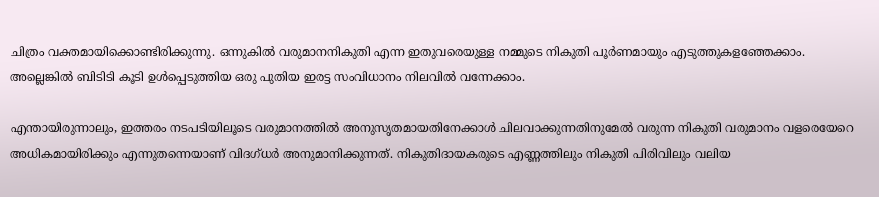ചിത്രം വക്തമായിക്കൊണ്ടിരിക്കുന്നു. ഒന്നുകില്‍ വരുമാനനികുതി എന്ന ഇതുവരെയുള്ള നമ്മുടെ നികുതി പൂര്‍ണമായും എടുത്തുകളഞ്ഞേക്കാം. അല്ലെങ്കില്‍ ബിടിടി കൂടി ഉള്‍പ്പെടുത്തിയ ഒരു പുതിയ ഇരട്ട സംവിധാനം നിലവില്‍ വന്നേക്കാം.

എന്തായിരുന്നാലും, ഇത്തരം നടപടിയിലൂടെ വരുമാനത്തില്‍ അനുസൃതമായതിനേക്കാള്‍ ചിലവാക്കുന്നതിനുമേല്‍ വരുന്ന നികുതി വരുമാനം വളരെയേറെ അധികമായിരിക്കും എന്നുതന്നെയാണ് വിദഗ്ധര്‍ അനുമാനിക്കുന്നത്. നികുതിദായകരുടെ എണ്ണത്തിലും നികുതി പിരിവിലും വലിയ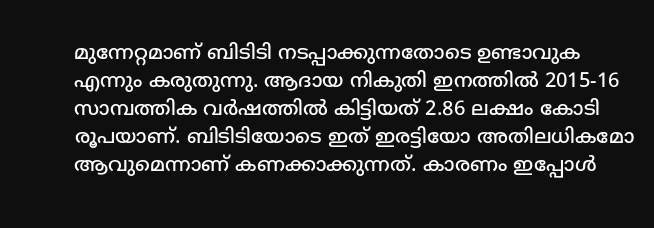മുന്നേറ്റമാണ് ബിടിടി നടപ്പാക്കുന്നതോടെ ഉണ്ടാവുക എന്നും കരുതുന്നു. ആദായ നികുതി ഇനത്തില്‍ 2015-16 സാമ്പത്തിക വര്‍ഷത്തില്‍ കിട്ടിയത് 2.86 ലക്ഷം കോടി രൂപയാണ്. ബിടിടിയോടെ ഇത് ഇരട്ടിയോ അതിലധികമോ ആവുമെന്നാണ് കണക്കാക്കുന്നത്. കാരണം ഇപ്പോള്‍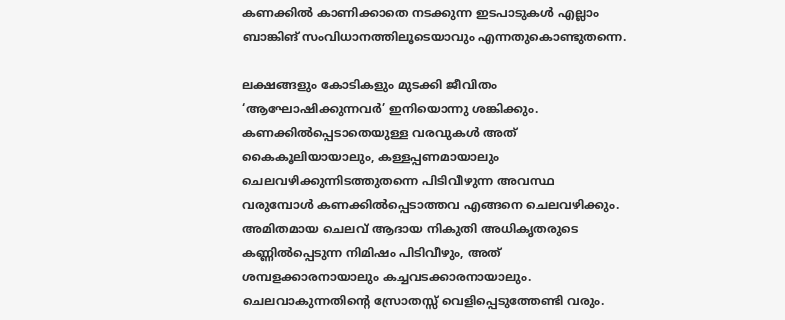കണക്കില്‍ കാണിക്കാതെ നടക്കുന്ന ഇടപാടുകള്‍ എല്ലാം ബാങ്കിങ് സംവിധാനത്തിലൂടെയാവും എന്നതുകൊണ്ടുതന്നെ.

ലക്ഷങ്ങളും കോടികളും മുടക്കി ജീവിതം ‘ആഘോഷിക്കുന്നവര്‍’ ഇനിയൊന്നു ശങ്കിക്കും. കണക്കില്‍പ്പെടാതെയുള്ള വരവുകള്‍ അത് കൈകൂലിയായാലും, കള്ളപ്പണമായാലും ചെലവഴിക്കുന്നിടത്തുതന്നെ പിടിവീഴുന്ന അവസ്ഥ വരുമ്പോള്‍ കണക്കില്‍പ്പെടാത്തവ എങ്ങനെ ചെലവഴിക്കും. അമിതമായ ചെലവ് ആദായ നികുതി അധികൃതരുടെ കണ്ണില്‍പ്പെടുന്ന നിമിഷം പിടിവീഴും, അത് ശമ്പളക്കാരനായാലും കച്ചവടക്കാരനായാലും. ചെലവാകുന്നതിന്റെ സ്രോതസ്സ് വെളിപ്പെടുത്തേണ്ടി വരും.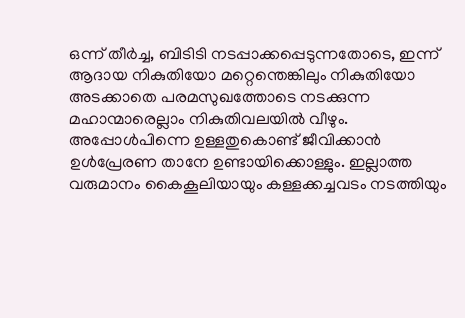ഒന്ന് തീര്‍ച്ച, ബിടിടി നടപ്പാക്കപ്പെടുന്നതോടെ, ഇന്ന് ആദായ നികുതിയോ മറ്റെന്തെങ്കിലും നികുതിയോ അടക്കാതെ പരമസുഖത്തോടെ നടക്കുന്ന മഹാന്മാരെല്ലാം നികുതിവലയില്‍ വീഴും. അപ്പോള്‍പിന്നെ ഉള്ളതുകൊണ്ട് ജീവിക്കാന്‍ ഉള്‍പ്രേരണ താനേ ഉണ്ടായിക്കൊള്ളും. ഇല്ലാത്ത വരുമാനം കൈകൂലിയായും കള്ളക്കച്ചവടം നടത്തിയും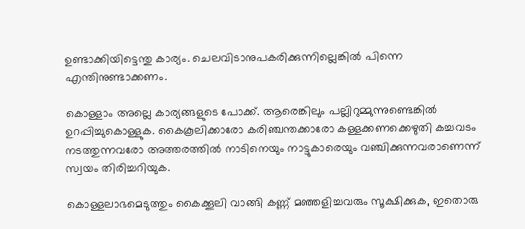ഉണ്ടാക്കിയിട്ടെന്തു കാര്യം. ചെലവിടാനുപകരിക്കുന്നില്ലെങ്കില്‍ പിന്നെ എന്തിനുണ്ടാക്കണം.

കൊള്ളാം അല്ലെ കാര്യങ്ങളുടെ പോക്ക്. ആരെങ്കിലും പല്ലിറുമ്മുന്നുണ്ടെങ്കില്‍ ഉറപ്പിച്ചുകൊള്ളുക. കൈകൂലിക്കാരോ കരിഞ്ചന്തക്കാരോ കള്ളക്കണക്കെഴുതി കച്ചവടം നടത്തുന്നവരോ അത്തരത്തില്‍ നാടിനെയും നാട്ടുകാരെയും വഞ്ചിക്കുന്നവരാണെന്ന് സ്വയം തിരിച്ചറിയുക.

കൊള്ളലാഭമെടുത്തും കൈക്കൂലി വാങ്ങി കണ്ണ് മഞ്ഞളിച്ചവരും സൂക്ഷിക്കുക, ഇതൊരു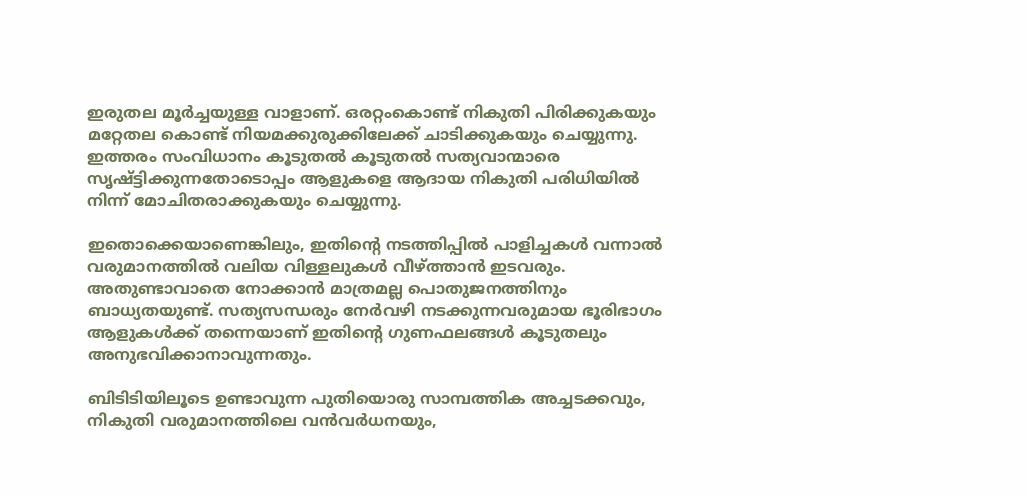ഇരുതല മൂര്‍ച്ചയുള്ള വാളാണ്. ഒരറ്റംകൊണ്ട് നികുതി പിരിക്കുകയും മറ്റേതല കൊണ്ട് നിയമക്കുരുക്കിലേക്ക് ചാടിക്കുകയും ചെയ്യുന്നു. ഇത്തരം സംവിധാനം കൂടുതല്‍ കൂടുതല്‍ സത്യവാന്മാരെ സൃഷ്ട്ടിക്കുന്നതോടൊപ്പം ആളുകളെ ആദായ നികുതി പരിധിയില്‍ നിന്ന് മോചിതരാക്കുകയും ചെയ്യുന്നു.

ഇതൊക്കെയാണെങ്കിലും, ഇതിന്റെ നടത്തിപ്പില്‍ പാളിച്ചകള്‍ വന്നാല്‍ വരുമാനത്തില്‍ വലിയ വിള്ളലുകള്‍ വീഴ്‌ത്താന്‍ ഇടവരും. അതുണ്ടാവാതെ നോക്കാന്‍ മാത്രമല്ല പൊതുജനത്തിനും ബാധ്യതയുണ്ട്. സത്യസന്ധരും നേര്‍വഴി നടക്കുന്നവരുമായ ഭൂരിഭാഗം ആളുകള്‍ക്ക് തന്നെയാണ് ഇതിന്റെ ഗുണഫലങ്ങള്‍ കൂടുതലും അനുഭവിക്കാനാവുന്നതും.

ബിടിടിയിലൂടെ ഉണ്ടാവുന്ന പുതിയൊരു സാമ്പത്തിക അച്ചടക്കവും, നികുതി വരുമാനത്തിലെ വന്‍വര്‍ധനയും,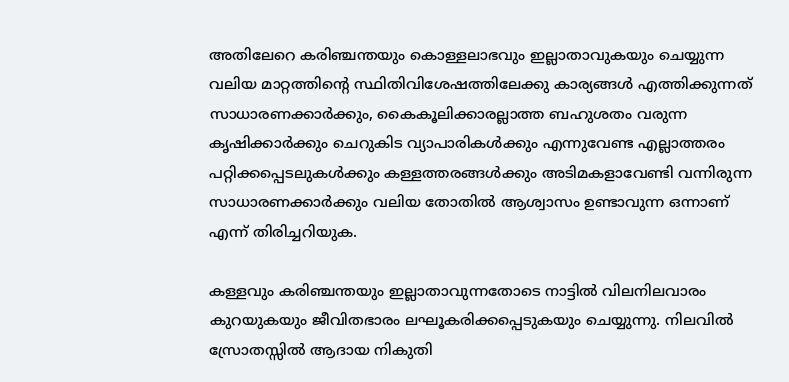അതിലേറെ കരിഞ്ചന്തയും കൊള്ളലാഭവും ഇല്ലാതാവുകയും ചെയ്യുന്ന വലിയ മാറ്റത്തിന്റെ സ്ഥിതിവിശേഷത്തിലേക്കു കാര്യങ്ങള്‍ എത്തിക്കുന്നത് സാധാരണക്കാര്‍ക്കും, കൈകൂലിക്കാരല്ലാത്ത ബഹുശതം വരുന്ന കൃഷിക്കാര്‍ക്കും ചെറുകിട വ്യാപാരികള്‍ക്കും എന്നുവേണ്ട എല്ലാത്തരം പറ്റിക്കപ്പെടലുകള്‍ക്കും കള്ളത്തരങ്ങള്‍ക്കും അടിമകളാവേണ്ടി വന്നിരുന്ന സാധാരണക്കാര്‍ക്കും വലിയ തോതില്‍ ആശ്വാസം ഉണ്ടാവുന്ന ഒന്നാണ് എന്ന് തിരിച്ചറിയുക.

കള്ളവും കരിഞ്ചന്തയും ഇല്ലാതാവുന്നതോടെ നാട്ടില്‍ വിലനിലവാരം കുറയുകയും ജീവിതഭാരം ലഘൂകരിക്കപ്പെടുകയും ചെയ്യുന്നു. നിലവില്‍ സ്രോതസ്സില്‍ ആദായ നികുതി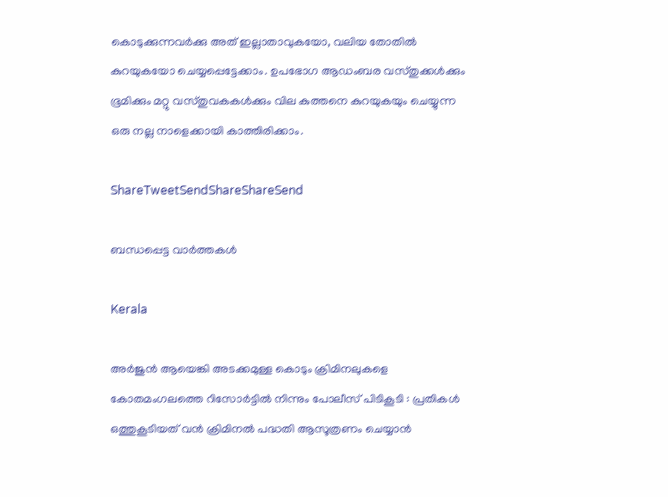കൊടുക്കുന്നവര്‍ക്കു അത് ഇല്ലാതാവുകയോ, വലിയ തോതില്‍ കുറയുകയോ ചെയ്യപ്പെട്ടേക്കാം. ഉപഭോഗ ആഡംബര വസ്തുക്കള്‍ക്കും ഭൂമിക്കും മറ്റു വസ്തുവകകള്‍ക്കും വില കുത്തനെ കുറയുകയും ചെയ്യുന്ന ഒരു നല്ല നാളെക്കായി കാത്തിരിക്കാം.

ShareTweetSendShareShareSend

ബന്ധപ്പെട്ട വാര്‍ത്തകള്‍

Kerala

അർജുൻ ആയെങ്കി അടക്കമുള്ള കൊടും ക്രിമിനലുകളെ കോതമംഗലത്തെ റിസോർട്ടിൽ നിന്നും പോലീസ് പിടികൂടി : പ്രതികൾ ഒത്തുകൂടിയത് വൻ ക്രിമിനൽ പദ്ധതി ആസൂത്രണം ചെയ്യാൻ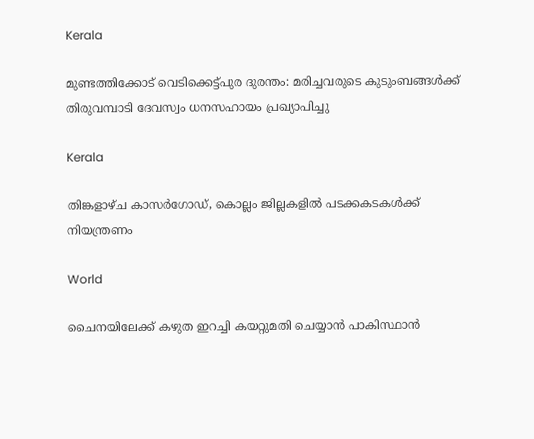Kerala

മുണ്ടത്തിക്കോട് വെടിക്കെട്ട്പുര ദുരന്തം: മരിച്ചവരുടെ കുടുംബങ്ങള്‍ക്ക് തിരുവമ്പാടി ദേവസ്വം ധനസഹായം പ്രഖ്യാപിച്ചു

Kerala

തിങ്കളാഴ്ച കാസര്‍ഗോഡ്, കൊല്ലം ജില്ലകളില്‍ പടക്കകടകള്‍ക്ക് നിയന്ത്രണം

World

ചൈനയിലേക്ക് കഴുത ഇറച്ചി കയറ്റുമതി ചെയ്യാൻ പാകിസ്ഥാൻ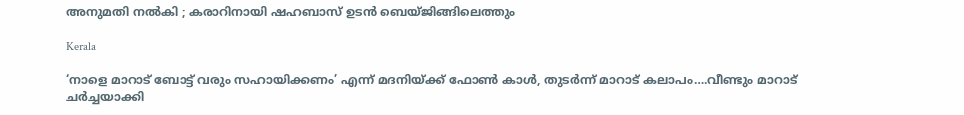അനുമതി നൽകി ; കരാറിനായി ഷഹബാസ് ഉടൻ ബെയ്ജിങ്ങിലെത്തും

Kerala

‘നാളെ മാറാട് ബോട്ട് വരും സഹായിക്കണം’ എന്ന് മദനിയ്‌ക്ക് ഫോണ്‍ കാള്‍, തുടര്‍ന്ന് മാറാട് കലാപം….വീണ്ടും മാറാട് ചര്‍ച്ചയാക്കി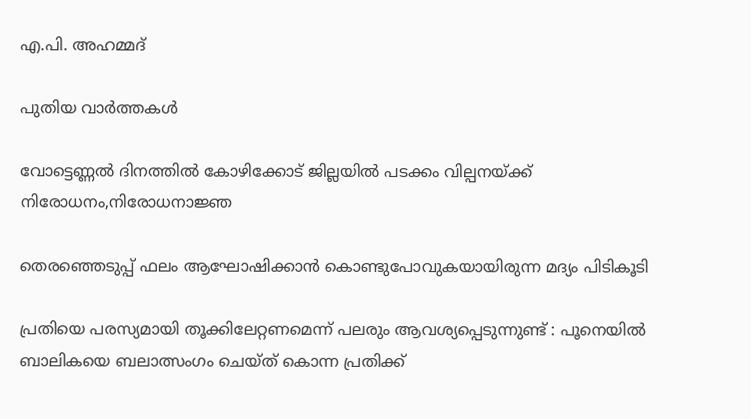എ.പി. അഹമ്മദ്

പുതിയ വാര്‍ത്തകള്‍

വോട്ടെണ്ണല്‍ ദിനത്തില്‍ കോഴിക്കോട് ജില്ലയില്‍ പടക്കം വില്പനയ്‌ക്ക് നിരോധനം,നിരോധനാജ്ഞ

തെരഞ്ഞെടുപ്പ് ഫലം ആഘോഷിക്കാന്‍ കൊണ്ടുപോവുകയായിരുന്ന മദ്യം പിടികൂടി

പ്രതിയെ പരസ്യമായി തൂക്കിലേറ്റണമെന്ന് പലരും ആവശ്യപ്പെടുന്നുണ്ട് : പൂനെയിൽ ബാലികയെ ബലാത്സംഗം ചെയ്ത് കൊന്ന പ്രതിക്ക്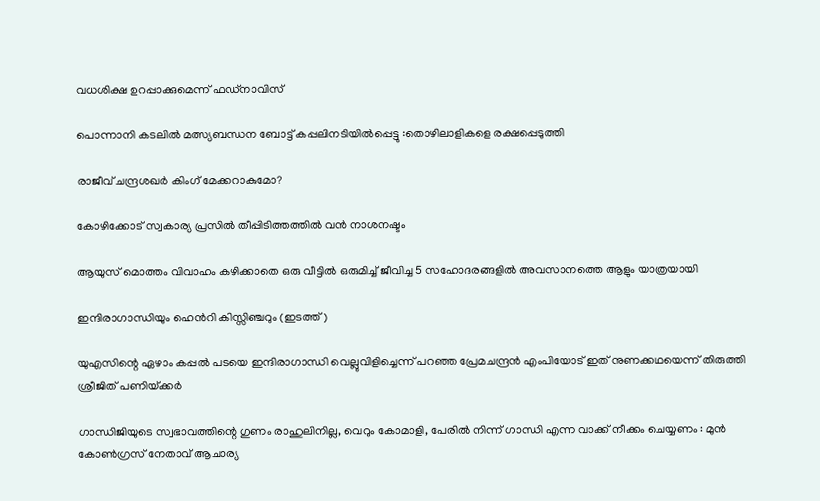വധശിക്ഷ ഉറപ്പാക്കുമെന്ന് ഫഡ്‌നാവിസ്

പൊന്നാനി കടലില്‍ മത്സ്യബന്ധന ബോട്ട് കപ്പലിനടിയില്‍പ്പെട്ടു :തൊഴിലാളികളെ രക്ഷപ്പെടുത്തി

രാജീവ് ചന്ദ്രശഖര്‍ കിംഗ് മേക്കറാകുമോ?

കോഴിക്കോട് സ്വകാര്യ പ്രസില്‍ തീപ്പിടിത്തത്തില്‍ വന്‍ നാശനഷ്ടം

ആയുസ് മൊത്തം വിവാഹം കഴിക്കാതെ ഒരു വീട്ടില്‍ ഒരുമിച്ച് ജീവിച്ച 5 സഹോദരങ്ങളില്‍ അവസാനത്തെ ആളും യാത്രയായി

ഇന്ദിരാഗാന്ധിയും ഹെന്‍റി കിസ്സിഞ്ചറും (ഇടത്ത്)

യുഎസിന്റെ ഏഴാം കപ്പല്‍ പടയെ ഇന്ദിരാഗാന്ധി വെല്ലുവിളിച്ചെന്ന് പറഞ്ഞ പ്രേമചന്ദ്രന്‍ എംപിയോട് ഇത് നുണക്കഥയെന്ന് തിരുത്തി ശ്രീജിത് പണിയ്‌ക്കര്‍

ഗാന്ധിജിയുടെ സ്വഭാവത്തിന്റെ ഗുണം രാഹുലിനില്ല, വെറും കോമാളി, പേരിൽ നിന്ന് ഗാന്ധി എന്ന വാക്ക് നീക്കം ചെയ്യണം : മുൻ കോൺഗ്രസ് നേതാവ് ആചാര്യ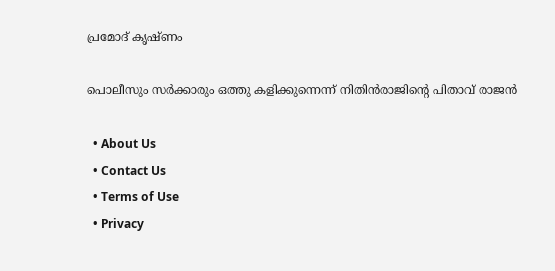പ്രമോദ് കൃഷ്ണം

പൊലീസും സര്‍ക്കാരും ഒത്തു കളിക്കുന്നെന്ന് നിതിന്‍രാജിന്റെ പിതാവ് രാജന്‍

  • About Us
  • Contact Us
  • Terms of Use
  • Privacy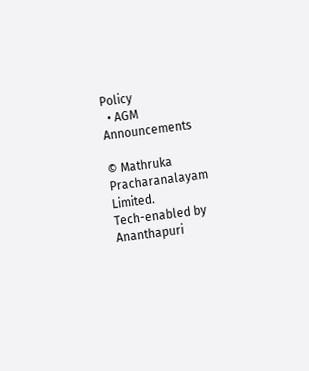Policy
  • AGM Announcements

© Mathruka Pracharanalayam Limited.
Tech-enabled by Ananthapuri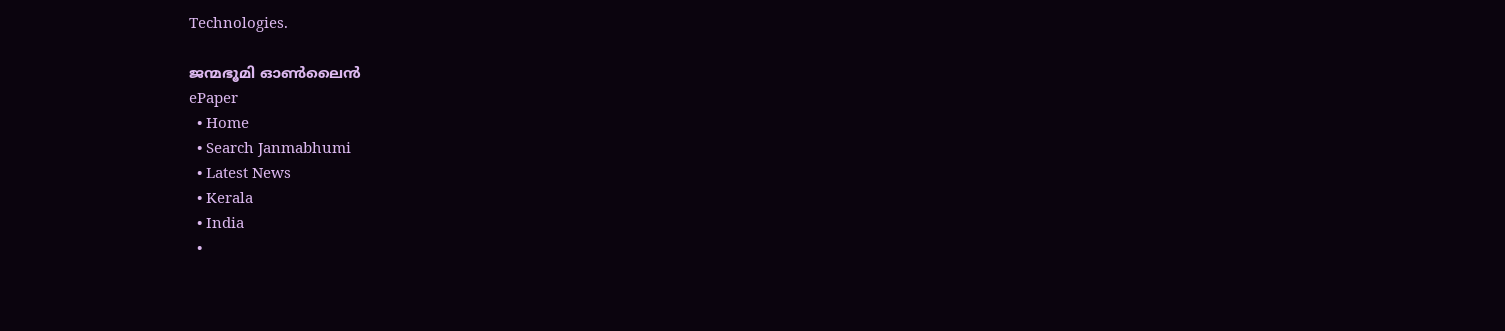Technologies.

ജന്മഭൂമി ഓണ്‍ലൈന്‍
ePaper
  • Home
  • Search Janmabhumi
  • Latest News
  • Kerala
  • India
  •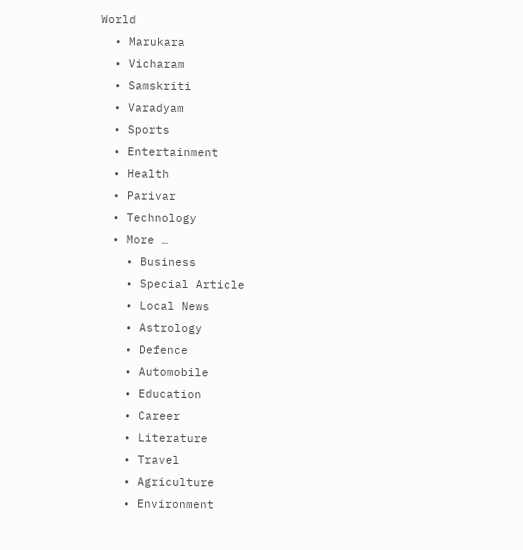World
  • Marukara
  • Vicharam
  • Samskriti
  • Varadyam
  • Sports
  • Entertainment
  • Health
  • Parivar
  • Technology
  • More …
    • Business
    • Special Article
    • Local News
    • Astrology
    • Defence
    • Automobile
    • Education
    • Career
    • Literature
    • Travel
    • Agriculture
    • Environment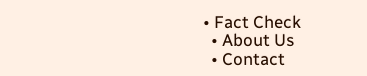• Fact Check
  • About Us
  • Contact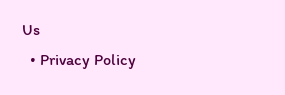Us
  • Privacy Policy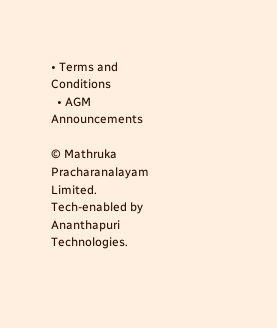• Terms and Conditions
  • AGM Announcements

© Mathruka Pracharanalayam Limited.
Tech-enabled by Ananthapuri Technologies.